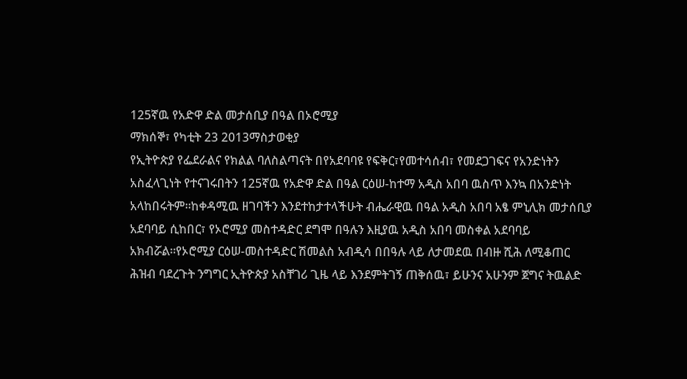125ኛዉ የአድዋ ድል መታሰቢያ በዓል በኦሮሚያ
ማክሰኞ፣ የካቲት 23 2013ማስታወቂያ
የኢትዮጵያ የፌደራልና የክልል ባለስልጣናት በየአደባባዩ የፍቅር፣የመተሳሰብ፣ የመደጋገፍና የአንድነትን አስፈላጊነት የተናገሩበትን 125ኛዉ የአድዋ ድል በዓል ርዕሠ-ከተማ አዲስ አበባ ዉስጥ እንኳ በአንድነት አላከበሩትም።ከቀዳሚዉ ዘገባችን እንደተከታተላችሁት ብሔራዊዉ በዓል አዲስ አበባ አፄ ምኒሊክ መታሰቢያ አደባባይ ሲከበር፣ የኦሮሚያ መስተዳድር ደግሞ በዓሉን እዚያዉ አዲስ አበባ መስቀል አደባባይ አክብሯል።የኦሮሚያ ርዕሠ-መስተዳድር ሽመልስ አብዲሳ በበዓሉ ላይ ለታመደዉ በብዙ ሺሕ ለሚቆጠር ሕዝብ ባደረጉት ንግግር ኢትዮጵያ አስቸገሪ ጊዜ ላይ እንደምትገኝ ጠቅሰዉ፣ ይሁንና አሁንም ጀግና ትዉልድ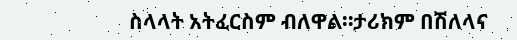ስላላት አትፈርስም ብለዋል።ታሪክም በሽለላና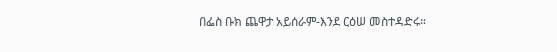በፌስ ቡክ ጨዋታ አይሰራም-እንደ ርዕሠ መስተዳድሩ።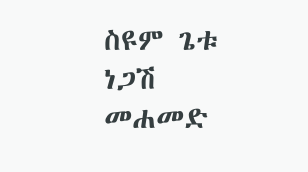ስዩም ጌቱ
ነጋሽ መሐመድ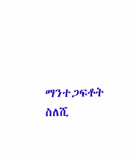ማንተጋፍቶት ስለሺ